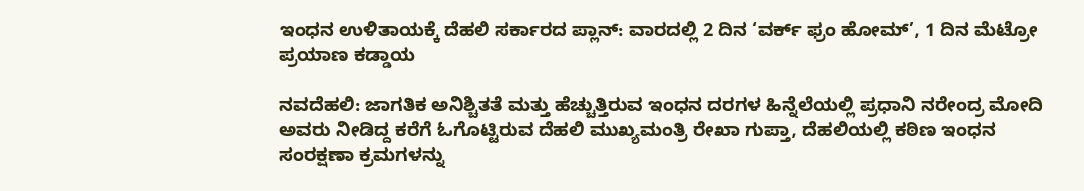ಇಂಧನ ಉಳಿತಾಯಕ್ಕೆ ದೆಹಲಿ ಸರ್ಕಾರದ ಪ್ಲಾನ್: ವಾರದಲ್ಲಿ 2 ದಿನ ‘ವರ್ಕ್ ಫ್ರಂ ಹೋಮ್’, 1 ದಿನ ಮೆಟ್ರೋ ಪ್ರಯಾಣ ಕಡ್ಡಾಯ

ನವದೆಹಲಿ: ಜಾಗತಿಕ ಅನಿಶ್ಚಿತತೆ ಮತ್ತು ಹೆಚ್ಚುತ್ತಿರುವ ಇಂಧನ ದರಗಳ ಹಿನ್ನೆಲೆಯಲ್ಲಿ ಪ್ರಧಾನಿ ನರೇಂದ್ರ ಮೋದಿ ಅವರು ನೀಡಿದ್ದ ಕರೆಗೆ ಓಗೊಟ್ಟಿರುವ ದೆಹಲಿ ಮುಖ್ಯಮಂತ್ರಿ ರೇಖಾ ಗುಪ್ತಾ, ದೆಹಲಿಯಲ್ಲಿ ಕಠಿಣ ಇಂಧನ ಸಂರಕ್ಷಣಾ ಕ್ರಮಗಳನ್ನು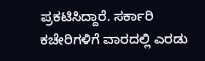ಪ್ರಕಟಿಸಿದ್ದಾರೆ. ಸರ್ಕಾರಿ ಕಚೇರಿಗಳಿಗೆ ವಾರದಲ್ಲಿ ಎರಡು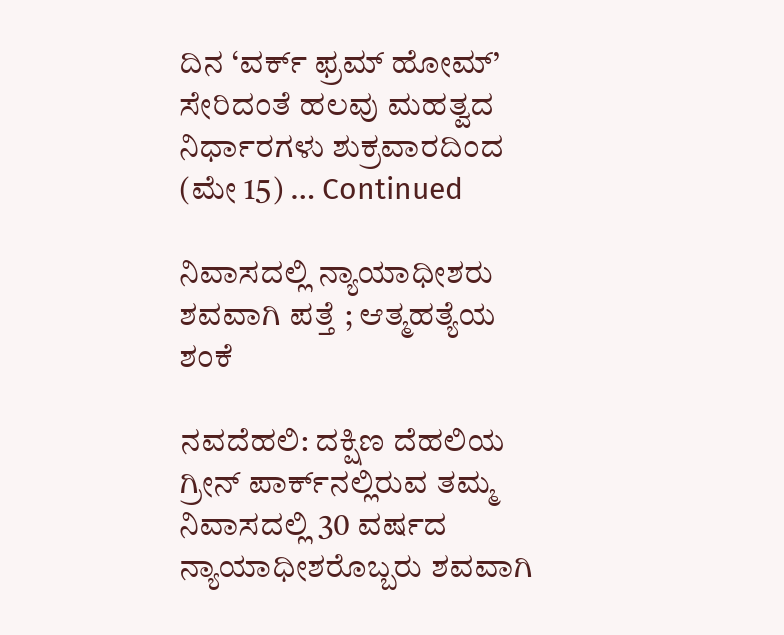ದಿನ ‘ವರ್ಕ್ ಫ್ರಮ್ ಹೋಮ್’ ಸೇರಿದಂತೆ ಹಲವು ಮಹತ್ವದ ನಿರ್ಧಾರಗಳು ಶುಕ್ರವಾರದಿಂದ (ಮೇ 15) … Continued

ನಿವಾಸದಲ್ಲಿ ನ್ಯಾಯಾಧೀಶರು ಶವವಾಗಿ ಪತ್ತೆ ; ಆತ್ಮಹತ್ಯೆಯ ಶಂಕೆ

ನವದೆಹಲಿ: ದಕ್ಷಿಣ ದೆಹಲಿಯ ಗ್ರೀನ್ ಪಾರ್ಕ್‌ನಲ್ಲಿರುವ ತಮ್ಮ ನಿವಾಸದಲ್ಲಿ 30 ವರ್ಷದ ನ್ಯಾಯಾಧೀಶರೊಬ್ಬರು ಶವವಾಗಿ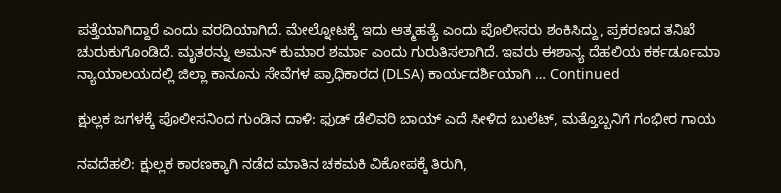ಪತ್ತೆಯಾಗಿದ್ದಾರೆ ಎಂದು ವರದಿಯಾಗಿದೆ. ಮೇಲ್ನೋಟಕ್ಕೆ ಇದು ಆತ್ಮಹತ್ಯೆ ಎಂದು ಪೊಲೀಸರು ಶಂಕಿಸಿದ್ದು, ಪ್ರಕರಣದ ತನಿಖೆ ಚುರುಕುಗೊಂಡಿದೆ. ಮೃತರನ್ನು ಅಮನ್ ಕುಮಾರ ಶರ್ಮಾ ಎಂದು ಗುರುತಿಸಲಾಗಿದೆ. ಇವರು ಈಶಾನ್ಯ ದೆಹಲಿಯ ಕರ್ಕರ್ಡೂಮಾ ನ್ಯಾಯಾಲಯದಲ್ಲಿ ಜಿಲ್ಲಾ ಕಾನೂನು ಸೇವೆಗಳ ಪ್ರಾಧಿಕಾರದ (DLSA) ಕಾರ್ಯದರ್ಶಿಯಾಗಿ … Continued

ಕ್ಷುಲ್ಲಕ ಜಗಳಕ್ಕೆ ಪೊಲೀಸನಿಂದ ಗುಂಡಿನ ದಾಳಿ: ಫುಡ್ ಡೆಲಿವರಿ ಬಾಯ್ ಎದೆ ಸೀಳಿದ ಬುಲೆಟ್, ಮತ್ತೊಬ್ಬನಿಗೆ ಗಂಭೀರ ಗಾಯ

ನವದೆಹಲಿ: ಕ್ಷುಲ್ಲಕ ಕಾರಣಕ್ಕಾಗಿ ನಡೆದ ಮಾತಿನ ಚಕಮಕಿ ವಿಕೋಪಕ್ಕೆ ತಿರುಗಿ,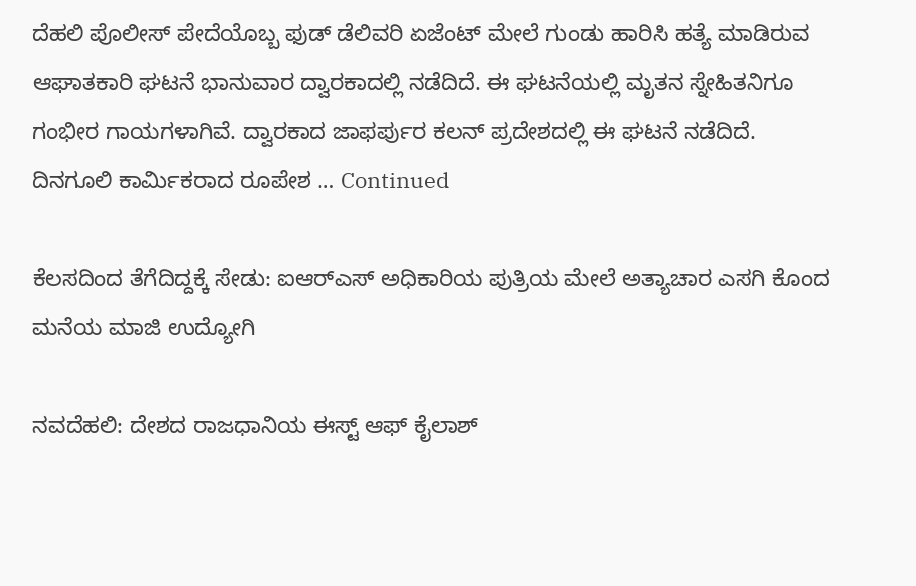ದೆಹಲಿ ಪೊಲೀಸ್ ಪೇದೆಯೊಬ್ಬ ಫುಡ್ ಡೆಲಿವರಿ ಏಜೆಂಟ್ ಮೇಲೆ ಗುಂಡು ಹಾರಿಸಿ ಹತ್ಯೆ ಮಾಡಿರುವ ಆಘಾತಕಾರಿ ಘಟನೆ ಭಾನುವಾರ ದ್ವಾರಕಾದಲ್ಲಿ ನಡೆದಿದೆ. ಈ ಘಟನೆಯಲ್ಲಿ ಮೃತನ ಸ್ನೇಹಿತನಿಗೂ ಗಂಭೀರ ಗಾಯಗಳಾಗಿವೆ. ದ್ವಾರಕಾದ ಜಾಫರ್ಪುರ ಕಲನ್ ಪ್ರದೇಶದಲ್ಲಿ ಈ ಘಟನೆ ನಡೆದಿದೆ. ದಿನಗೂಲಿ ಕಾರ್ಮಿಕರಾದ ರೂಪೇಶ … Continued

ಕೆಲಸದಿಂದ ತೆಗೆದಿದ್ದಕ್ಕೆ ಸೇಡು: ಐಆರ್‌ಎಸ್ ಅಧಿಕಾರಿಯ ಪುತ್ರಿಯ ಮೇಲೆ ಅತ್ಯಾಚಾರ ಎಸಗಿ ಕೊಂದ ಮನೆಯ ಮಾಜಿ ಉದ್ಯೋಗಿ

ನವದೆಹಲಿ: ದೇಶದ ರಾಜಧಾನಿಯ ಈಸ್ಟ್ ಆಫ್ ಕೈಲಾಶ್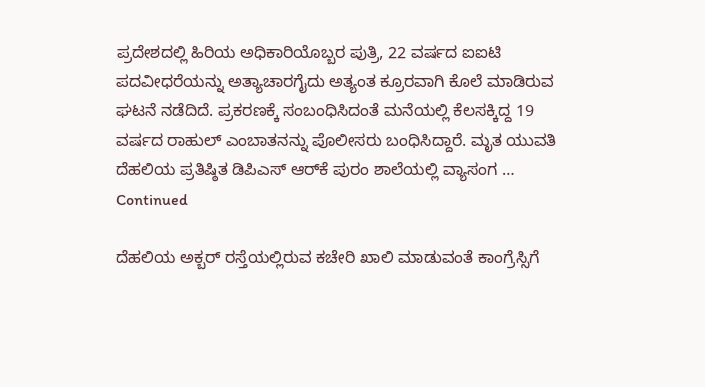ಪ್ರದೇಶದಲ್ಲಿ ಹಿರಿಯ ಅಧಿಕಾರಿಯೊಬ್ಬರ ಪುತ್ರಿ, 22 ವರ್ಷದ ಐಐಟಿ ಪದವೀಧರೆಯನ್ನು ಅತ್ಯಾಚಾರಗೈದು ಅತ್ಯಂತ ಕ್ರೂರವಾಗಿ ಕೊಲೆ ಮಾಡಿರುವ ಘಟನೆ ನಡೆದಿದೆ. ಪ್ರಕರಣಕ್ಕೆ ಸಂಬಂಧಿಸಿದಂತೆ ಮನೆಯಲ್ಲಿ ಕೆಲಸಕ್ಕಿದ್ದ 19 ವರ್ಷದ ರಾಹುಲ್ ಎಂಬಾತನನ್ನು ಪೊಲೀಸರು ಬಂಧಿಸಿದ್ದಾರೆ. ಮೃತ ಯುವತಿ ದೆಹಲಿಯ ಪ್ರತಿಷ್ಠಿತ ಡಿಪಿಎಸ್ ಆರ್‌ಕೆ ಪುರಂ ಶಾಲೆಯಲ್ಲಿ ವ್ಯಾಸಂಗ … Continued

ದೆಹಲಿಯ ಅಕ್ಬರ್ ರಸ್ತೆಯಲ್ಲಿರುವ ಕಚೇರಿ ಖಾಲಿ ಮಾಡುವಂತೆ ಕಾಂಗ್ರೆಸ್ಸಿಗೆ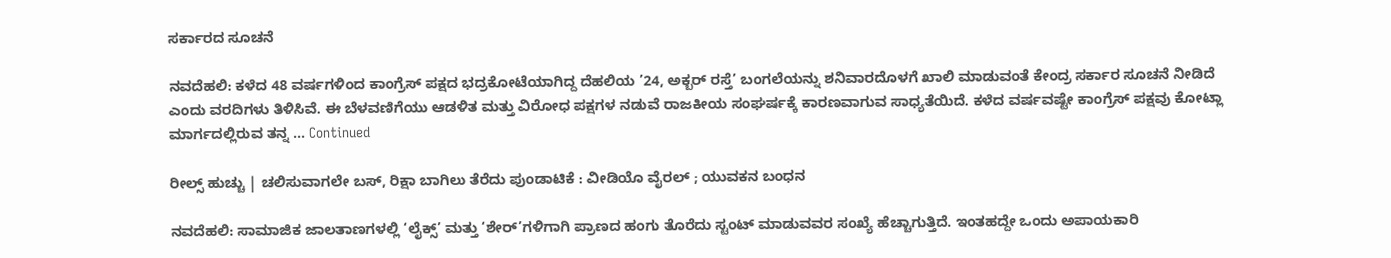ಸರ್ಕಾರದ ಸೂಚನೆ

ನವದೆಹಲಿ: ಕಳೆದ 48 ವರ್ಷಗಳಿಂದ ಕಾಂಗ್ರೆಸ್ ಪಕ್ಷದ ಭದ್ರಕೋಟೆಯಾಗಿದ್ದ ದೆಹಲಿಯ ’24, ಅಕ್ಬರ್ ರಸ್ತೆ’ ಬಂಗಲೆಯನ್ನು ಶನಿವಾರದೊಳಗೆ ಖಾಲಿ ಮಾಡುವಂತೆ ಕೇಂದ್ರ ಸರ್ಕಾರ ಸೂಚನೆ ನೀಡಿದೆ ಎಂದು ವರದಿಗಳು ತಿಳಿಸಿವೆ. ಈ ಬೆಳವಣಿಗೆಯು ಆಡಳಿತ ಮತ್ತು ವಿರೋಧ ಪಕ್ಷಗಳ ನಡುವೆ ರಾಜಕೀಯ ಸಂಘರ್ಷಕ್ಕೆ ಕಾರಣವಾಗುವ ಸಾಧ್ಯತೆಯಿದೆ. ಕಳೆದ ವರ್ಷವಷ್ಟೇ ಕಾಂಗ್ರೆಸ್ ಪಕ್ಷವು ಕೋಟ್ಲಾ ಮಾರ್ಗದಲ್ಲಿರುವ ತನ್ನ … Continued

ರೀಲ್ಸ್ ಹುಚ್ಚು | ಚಲಿಸುವಾಗಲೇ ಬಸ್, ರಿಕ್ಷಾ ಬಾಗಿಲು ತೆರೆದು ಪುಂಡಾಟಿಕೆ : ವೀಡಿಯೊ ವೈರಲ್‌ ; ಯುವಕನ ಬಂಧನ

ನವದೆಹಲಿ: ಸಾಮಾಜಿಕ ಜಾಲತಾಣಗಳಲ್ಲಿ ‘ಲೈಕ್ಸ್’ ಮತ್ತು ‘ಶೇರ್’ಗಳಿಗಾಗಿ ಪ್ರಾಣದ ಹಂಗು ತೊರೆದು ಸ್ಟಂಟ್ ಮಾಡುವವರ ಸಂಖ್ಯೆ ಹೆಚ್ಚಾಗುತ್ತಿದೆ. ಇಂತಹದ್ದೇ ಒಂದು ಅಪಾಯಕಾರಿ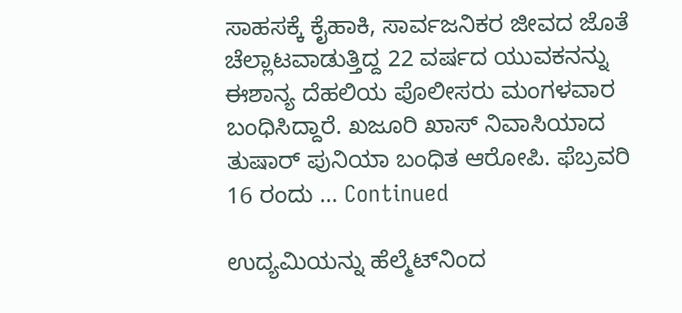ಸಾಹಸಕ್ಕೆ ಕೈಹಾಕಿ, ಸಾರ್ವಜನಿಕರ ಜೀವದ ಜೊತೆ ಚೆಲ್ಲಾಟವಾಡುತ್ತಿದ್ದ 22 ವರ್ಷದ ಯುವಕನನ್ನು ಈಶಾನ್ಯ ದೆಹಲಿಯ ಪೊಲೀಸರು ಮಂಗಳವಾರ ಬಂಧಿಸಿದ್ದಾರೆ. ಖಜೂರಿ ಖಾಸ್ ನಿವಾಸಿಯಾದ ತುಷಾರ್ ಪುನಿಯಾ ಬಂಧಿತ ಆರೋಪಿ. ಫೆಬ್ರವರಿ 16 ರಂದು … Continued

ಉದ್ಯಮಿಯನ್ನು ಹೆಲ್ಮೆಟ್‌ನಿಂದ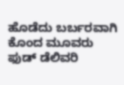ಹೊಡೆದು ಬರ್ಬರವಾಗಿ ಕೊಂದ ಮೂವರು ಫುಡ್ ಡೆಲಿವರಿ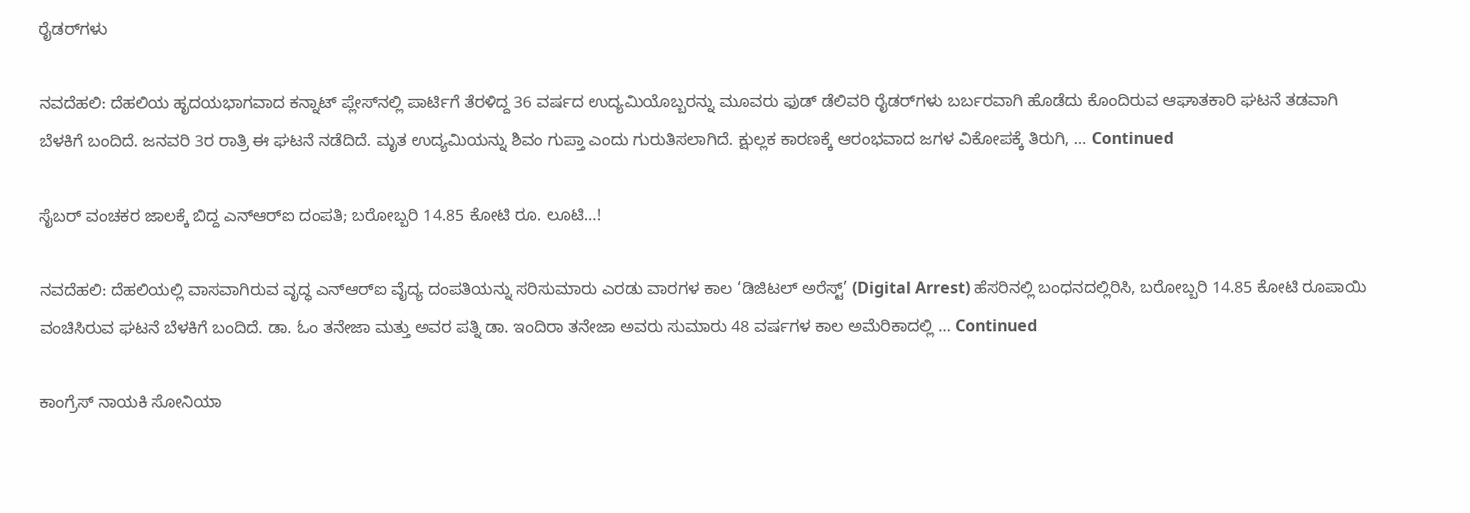ರೈಡರ್‌ಗಳು

ನವದೆಹಲಿ: ದೆಹಲಿಯ ಹೃದಯಭಾಗವಾದ ಕನ್ನಾಟ್ ಪ್ಲೇಸ್‌ನಲ್ಲಿ ಪಾರ್ಟಿಗೆ ತೆರಳಿದ್ದ 36 ವರ್ಷದ ಉದ್ಯಮಿಯೊಬ್ಬರನ್ನು ಮೂವರು ಫುಡ್ ಡೆಲಿವರಿ ರೈಡರ್‌ಗಳು ಬರ್ಬರವಾಗಿ ಹೊಡೆದು ಕೊಂದಿರುವ ಆಘಾತಕಾರಿ ಘಟನೆ ತಡವಾಗಿ ಬೆಳಕಿಗೆ ಬಂದಿದೆ. ಜನವರಿ 3ರ ರಾತ್ರಿ ಈ ಘಟನೆ ನಡೆದಿದೆ. ಮೃತ ಉದ್ಯಮಿಯನ್ನು ಶಿವಂ ಗುಪ್ತಾ ಎಂದು ಗುರುತಿಸಲಾಗಿದೆ. ಕ್ಷುಲ್ಲಕ ಕಾರಣಕ್ಕೆ ಆರಂಭವಾದ ಜಗಳ ವಿಕೋಪಕ್ಕೆ ತಿರುಗಿ, … Continued

ಸೈಬರ್ ವಂಚಕರ ಜಾಲಕ್ಕೆ ಬಿದ್ದ ಎನ್‌ಆರ್‌ಐ ದಂಪತಿ; ಬರೋಬ್ಬರಿ 14.85 ಕೋಟಿ ರೂ. ಲೂಟಿ…!

ನವದೆಹಲಿ: ದೆಹಲಿಯಲ್ಲಿ ವಾಸವಾಗಿರುವ ವೃದ್ಧ ಎನ್‌ಆರ್‌ಐ ವೈದ್ಯ ದಂಪತಿಯನ್ನು ಸರಿಸುಮಾರು ಎರಡು ವಾರಗಳ ಕಾಲ ‘ಡಿಜಿಟಲ್ ಅರೆಸ್ಟ್’ (Digital Arrest) ಹೆಸರಿನಲ್ಲಿ ಬಂಧನದಲ್ಲಿರಿಸಿ, ಬರೋಬ್ಬರಿ 14.85 ಕೋಟಿ ರೂಪಾಯಿ ವಂಚಿಸಿರುವ ಘಟನೆ ಬೆಳಕಿಗೆ ಬಂದಿದೆ. ಡಾ. ಓಂ ತನೇಜಾ ಮತ್ತು ಅವರ ಪತ್ನಿ ಡಾ. ಇಂದಿರಾ ತನೇಜಾ ಅವರು ಸುಮಾರು 48 ವರ್ಷಗಳ ಕಾಲ ಅಮೆರಿಕಾದಲ್ಲಿ … Continued

ಕಾಂಗ್ರೆಸ್‌ ನಾಯಕಿ ಸೋನಿಯಾ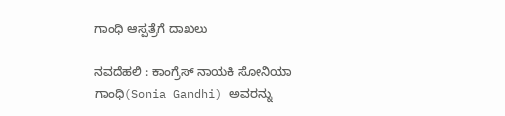ಗಾಂಧಿ ಆಸ್ಪತ್ರೆಗೆ ದಾಖಲು

ನವದೆಹಲಿ : ಕಾಂಗ್ರೆಸ್ ನಾಯಕಿ ಸೋನಿಯಾ ಗಾಂಧಿ(Sonia Gandhi) ಅವರನ್ನು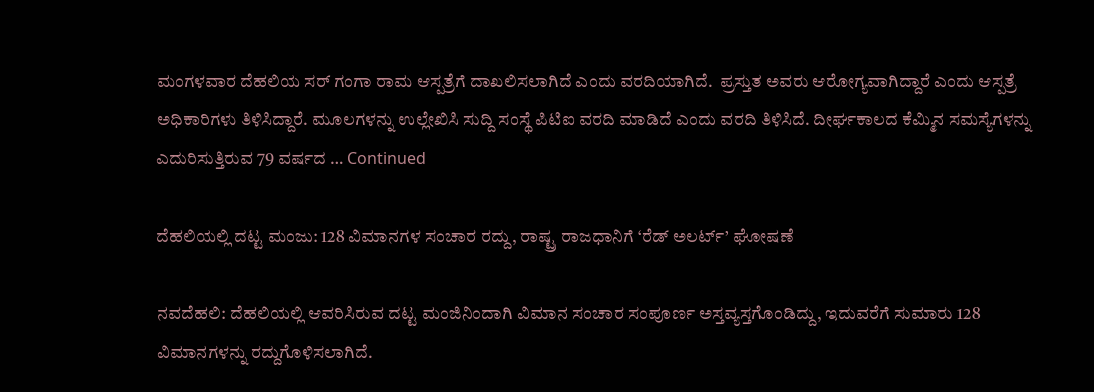ಮಂಗಳವಾರ ದೆಹಲಿಯ ಸರ್ ಗಂಗಾ ರಾಮ ಆಸ್ಪತ್ರೆಗೆ ದಾಖಲಿಸಲಾಗಿದೆ ಎಂದು ವರದಿಯಾಗಿದೆ.  ಪ್ರಸ್ತುತ ಅವರು ಆರೋಗ್ಯವಾಗಿದ್ದಾರೆ ಎಂದು ಆಸ್ಪತ್ರೆ ಅಧಿಕಾರಿಗಳು ತಿಳಿಸಿದ್ದಾರೆ. ಮೂಲಗಳನ್ನು ಉಲ್ಲೇಖಿಸಿ ಸುದ್ದಿ ಸಂಸ್ಥೆ ಪಿಟಿಐ ವರದಿ ಮಾಡಿದೆ ಎಂದು ವರದಿ ತಿಳಿಸಿದೆ. ದೀರ್ಘಕಾಲದ ಕೆಮ್ಮಿನ ಸಮಸ್ಯೆಗಳನ್ನು ಎದುರಿಸುತ್ತಿರುವ 79 ವರ್ಷದ … Continued

ದೆಹಲಿಯಲ್ಲಿ ದಟ್ಟ ಮಂಜು: 128 ವಿಮಾನಗಳ ಸಂಚಾರ ರದ್ದು, ರಾಷ್ಟ್ರ ರಾಜಧಾನಿಗೆ ‘ರೆಡ್ ಅಲರ್ಟ್’ ಘೋಷಣೆ

ನವದೆಹಲಿ: ದೆಹಲಿಯಲ್ಲಿ ಆವರಿಸಿರುವ ದಟ್ಟ ಮಂಜಿನಿಂದಾಗಿ ವಿಮಾನ ಸಂಚಾರ ಸಂಪೂರ್ಣ ಅಸ್ತವ್ಯಸ್ತಗೊಂಡಿದ್ದು, ಇದುವರೆಗೆ ಸುಮಾರು 128 ವಿಮಾನಗಳನ್ನು ರದ್ದುಗೊಳಿಸಲಾಗಿದೆ.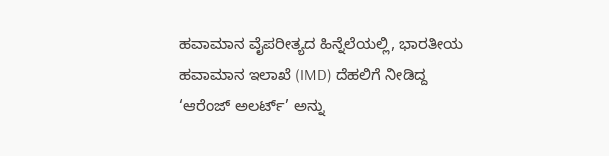ಹವಾಮಾನ ವೈಪರೀತ್ಯದ ಹಿನ್ನೆಲೆಯಲ್ಲಿ, ಭಾರತೀಯ ಹವಾಮಾನ ಇಲಾಖೆ (IMD) ದೆಹಲಿಗೆ ನೀಡಿದ್ದ ‘ಆರೆಂಜ್ ಅಲರ್ಟ್’ ಅನ್ನು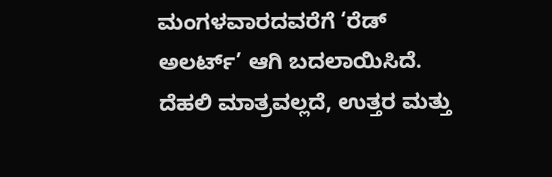ಮಂಗಳವಾರದವರೆಗೆ ‘ರೆಡ್ ಅಲರ್ಟ್’ ಆಗಿ ಬದಲಾಯಿಸಿದೆ. ದೆಹಲಿ ಮಾತ್ರವಲ್ಲದೆ, ಉತ್ತರ ಮತ್ತು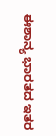ಈಶಾನ್ಯ ಭಾರತದ ಇತರ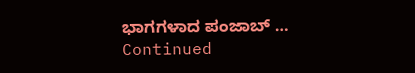ಭಾಗಗಳಾದ ಪಂಜಾಬ್ … Continued